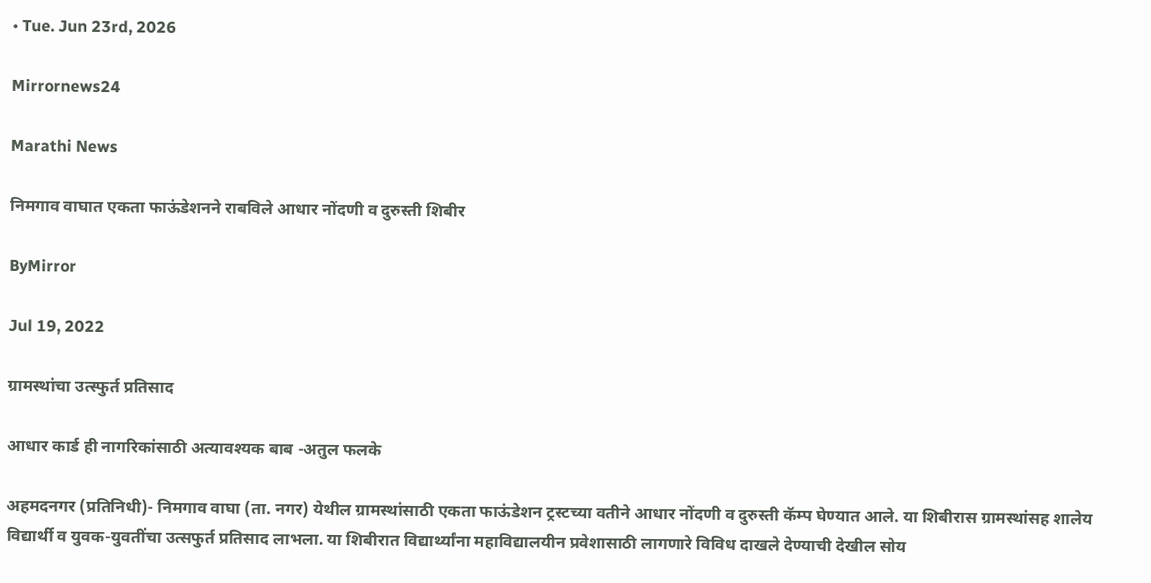• Tue. Jun 23rd, 2026

Mirrornews24

Marathi News

निमगाव वाघात एकता फाऊंडेशनने राबविले आधार नोंदणी व दुरुस्ती शिबीर

ByMirror

Jul 19, 2022

ग्रामस्थांचा उत्स्फुर्त प्रतिसाद

आधार कार्ड ही नागरिकांसाठी अत्यावश्यक बाब -अतुल फलके

अहमदनगर (प्रतिनिधी)- निमगाव वाघा (ता. नगर) येथील ग्रामस्थांसाठी एकता फाऊंडेशन ट्रस्टच्या वतीने आधार नोंदणी व दुरुस्ती कॅम्प घेण्यात आले. या शिबीरास ग्रामस्थांसह शालेय विद्यार्थी व युवक-युवतींचा उत्सफुर्त प्रतिसाद लाभला. या शिबीरात विद्यार्थ्यांना महाविद्यालयीन प्रवेशासाठी लागणारे विविध दाखले देण्याची देखील सोय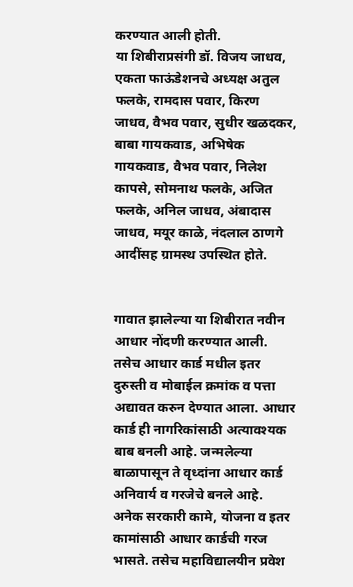करण्यात आली होती.
या शिबीराप्रसंगी डॉ. विजय जाधव, एकता फाऊंडेशनचे अध्यक्ष अतुल फलके, रामदास पवार, किरण जाधव, वैभव पवार, सुधीर खळदकर, बाबा गायकवाड, अभिषेक गायकवाड, वैभव पवार, निलेश कापसे, सोमनाथ फलके, अजित फलके, अनिल जाधव, अंबादास जाधव, मयूर काळे, नंदलाल ठाणगे आदींसह ग्रामस्थ उपस्थित होते.


गावात झालेल्या या शिबीरात नवीन आधार नोंदणी करण्यात आली. तसेच आधार कार्ड मधील इतर दुरुस्ती व मोबाईल क्रमांक व पत्ता अद्यावत करुन देण्यात आला. आधार कार्ड ही नागरिकांसाठी अत्यावश्यक बाब बनली आहे. जन्मलेल्या बाळापासून ते वृध्दांना आधार कार्ड अनिवार्य व गरजेचे बनले आहे. अनेक सरकारी कामे, योजना व इतर कामांसाठी आधार कार्डची गरज भासते. तसेच महाविद्यालयीन प्रवेश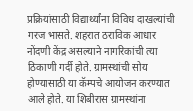प्रक्रियांसाठी विद्यार्थ्यांना विविध दाखल्यांची गरज भासते. शहरात ठराविक आधार नोंदणी केंद्र असल्याने नागरिकांची त्या ठिकाणी गर्दी होते. ग्रामस्थांची सोय होण्यासाठी या कॅम्पचे आयोजन करण्यात आले होते. या शिबीरास ग्रामस्थांना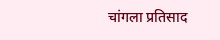चांगला प्रतिसाद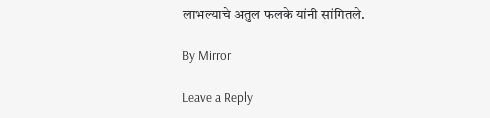लाभल्याचे अतुल फलके यांनी सांगितले.

By Mirror

Leave a Reply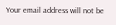Your email address will not be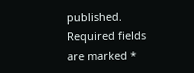published. Required fields are marked *